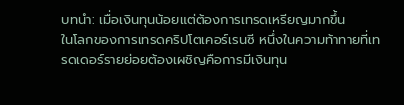บทนำ: เมื่อเงินทุนน้อยแต่ต้องการเทรดเหรียญมากขึ้น
ในโลกของการเทรดคริปโตเคอร์เรนซี หนึ่งในความท้าทายที่เทรดเดอร์รายย่อยต้องเผชิญคือการมีเงินทุน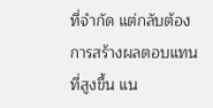ที่จำกัด แต่กลับต้องการสร้างผลตอบแทนที่สูงขึ้น แน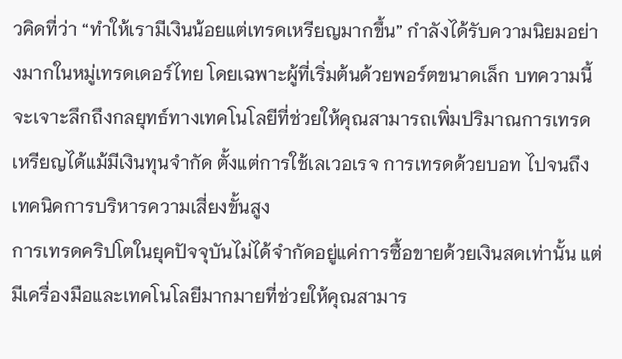วคิดที่ว่า “ทำให้เรามีเงินน้อยแต่เทรดเหรียญมากขึ้น” กำลังได้รับความนิยมอย่างมากในหมู่เทรดเดอร์ไทย โดยเฉพาะผู้ที่เริ่มต้นด้วยพอร์ตขนาดเล็ก บทความนี้จะเจาะลึกถึงกลยุทธ์ทางเทคโนโลยีที่ช่วยให้คุณสามารถเพิ่มปริมาณการเทรดเหรียญได้แม้มีเงินทุนจำกัด ตั้งแต่การใช้เลเวอเรจ การเทรดด้วยบอท ไปจนถึงเทคนิคการบริหารความเสี่ยงขั้นสูง
การเทรดคริปโตในยุคปัจจุบันไม่ได้จำกัดอยู่แค่การซื้อขายด้วยเงินสดเท่านั้น แต่มีเครื่องมือและเทคโนโลยีมากมายที่ช่วยให้คุณสามาร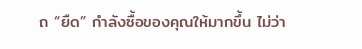ถ “ยืด” กำลังซื้อของคุณให้มากขึ้น ไม่ว่า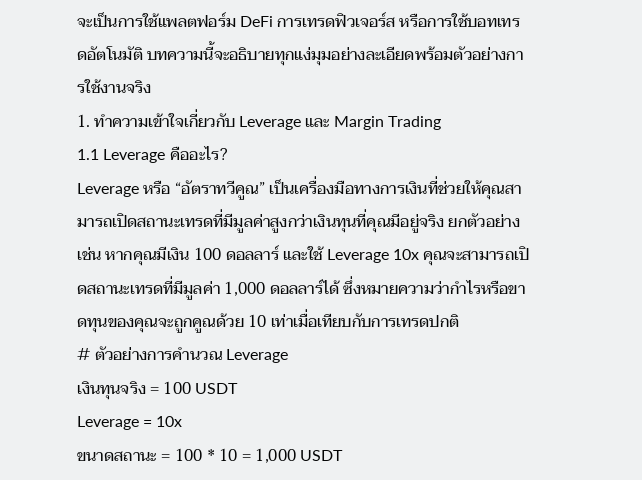จะเป็นการใช้แพลตฟอร์ม DeFi การเทรดฟิวเจอร์ส หรือการใช้บอทเทรดอัตโนมัติ บทความนี้จะอธิบายทุกแง่มุมอย่างละเอียดพร้อมตัวอย่างการใช้งานจริง
1. ทำความเข้าใจเกี่ยวกับ Leverage และ Margin Trading
1.1 Leverage คืออะไร?
Leverage หรือ “อัตราทวีคูณ” เป็นเครื่องมือทางการเงินที่ช่วยให้คุณสามารถเปิดสถานะเทรดที่มีมูลค่าสูงกว่าเงินทุนที่คุณมีอยู่จริง ยกตัวอย่างเช่น หากคุณมีเงิน 100 ดอลลาร์ และใช้ Leverage 10x คุณจะสามารถเปิดสถานะเทรดที่มีมูลค่า 1,000 ดอลลาร์ได้ ซึ่งหมายความว่ากำไรหรือขาดทุนของคุณจะถูกคูณด้วย 10 เท่าเมื่อเทียบกับการเทรดปกติ
# ตัวอย่างการคำนวณ Leverage
เงินทุนจริง = 100 USDT
Leverage = 10x
ขนาดสถานะ = 100 * 10 = 1,000 USDT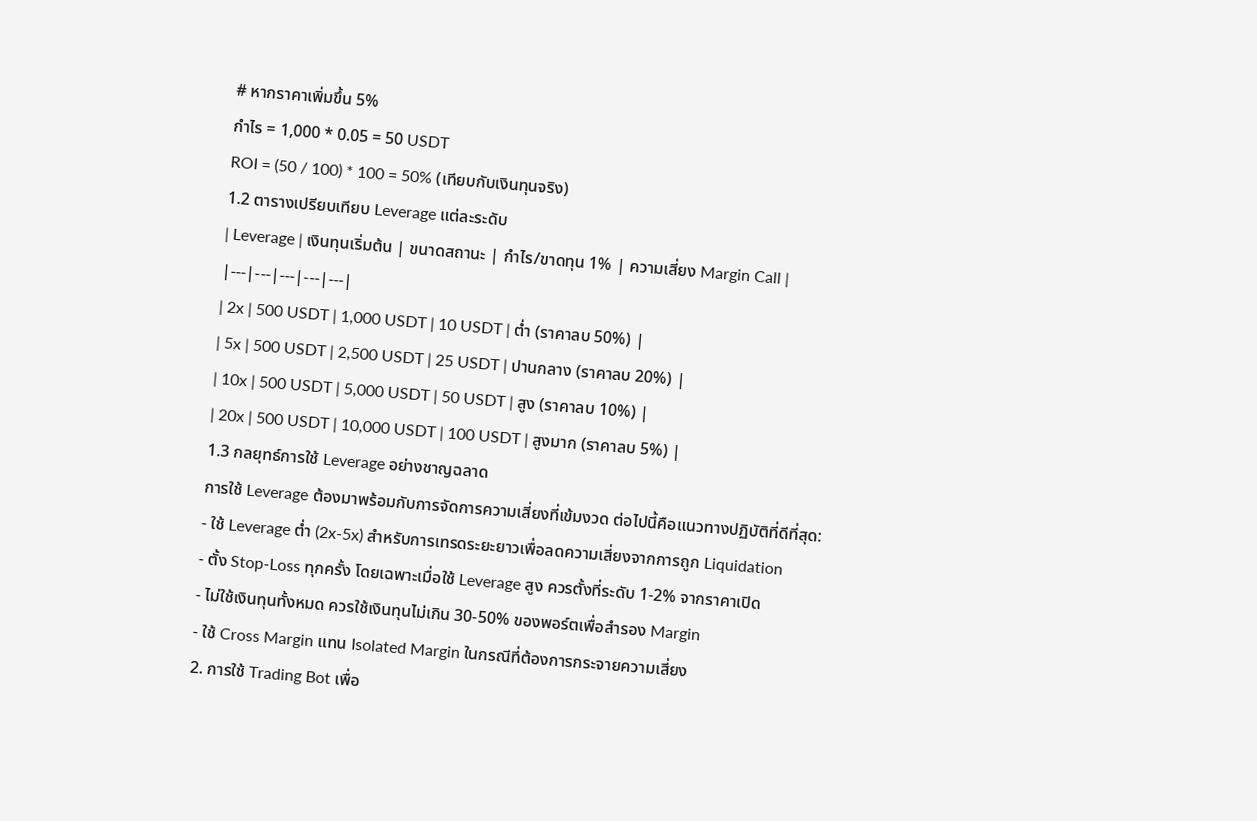# หากราคาเพิ่มขึ้น 5%
กำไร = 1,000 * 0.05 = 50 USDT
ROI = (50 / 100) * 100 = 50% (เทียบกับเงินทุนจริง)
1.2 ตารางเปรียบเทียบ Leverage แต่ละระดับ
| Leverage | เงินทุนเริ่มต้น | ขนาดสถานะ | กำไร/ขาดทุน 1% | ความเสี่ยง Margin Call |
|---|---|---|---|---|
| 2x | 500 USDT | 1,000 USDT | 10 USDT | ต่ำ (ราคาลบ 50%) |
| 5x | 500 USDT | 2,500 USDT | 25 USDT | ปานกลาง (ราคาลบ 20%) |
| 10x | 500 USDT | 5,000 USDT | 50 USDT | สูง (ราคาลบ 10%) |
| 20x | 500 USDT | 10,000 USDT | 100 USDT | สูงมาก (ราคาลบ 5%) |
1.3 กลยุทธ์การใช้ Leverage อย่างชาญฉลาด
การใช้ Leverage ต้องมาพร้อมกับการจัดการความเสี่ยงที่เข้มงวด ต่อไปนี้คือแนวทางปฏิบัติที่ดีที่สุด:
- ใช้ Leverage ต่ำ (2x-5x) สำหรับการเทรดระยะยาวเพื่อลดความเสี่ยงจากการถูก Liquidation
- ตั้ง Stop-Loss ทุกครั้ง โดยเฉพาะเมื่อใช้ Leverage สูง ควรตั้งที่ระดับ 1-2% จากราคาเปิด
- ไม่ใช้เงินทุนทั้งหมด ควรใช้เงินทุนไม่เกิน 30-50% ของพอร์ตเพื่อสำรอง Margin
- ใช้ Cross Margin แทน Isolated Margin ในกรณีที่ต้องการกระจายความเสี่ยง
2. การใช้ Trading Bot เพื่อ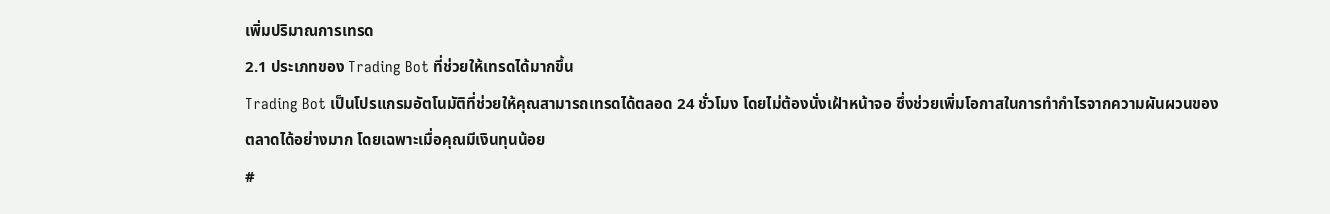เพิ่มปริมาณการเทรด
2.1 ประเภทของ Trading Bot ที่ช่วยให้เทรดได้มากขึ้น
Trading Bot เป็นโปรแกรมอัตโนมัติที่ช่วยให้คุณสามารถเทรดได้ตลอด 24 ชั่วโมง โดยไม่ต้องนั่งเฝ้าหน้าจอ ซึ่งช่วยเพิ่มโอกาสในการทำกำไรจากความผันผวนของตลาดได้อย่างมาก โดยเฉพาะเมื่อคุณมีเงินทุนน้อย
#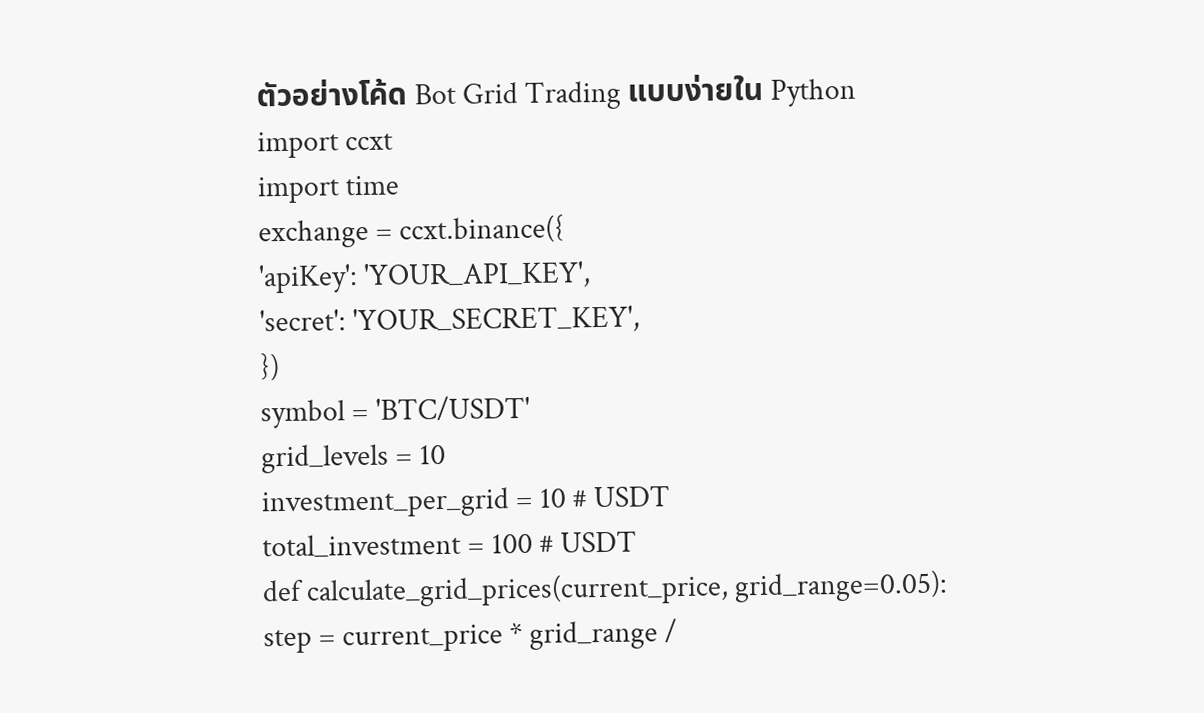ตัวอย่างโค้ด Bot Grid Trading แบบง่ายใน Python
import ccxt
import time
exchange = ccxt.binance({
'apiKey': 'YOUR_API_KEY',
'secret': 'YOUR_SECRET_KEY',
})
symbol = 'BTC/USDT'
grid_levels = 10
investment_per_grid = 10 # USDT
total_investment = 100 # USDT
def calculate_grid_prices(current_price, grid_range=0.05):
step = current_price * grid_range /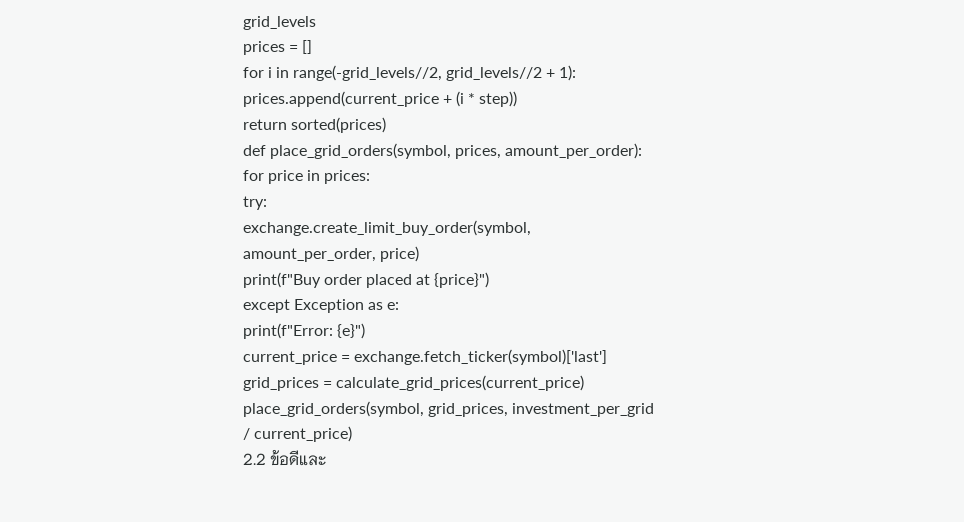grid_levels
prices = []
for i in range(-grid_levels//2, grid_levels//2 + 1):
prices.append(current_price + (i * step))
return sorted(prices)
def place_grid_orders(symbol, prices, amount_per_order):
for price in prices:
try:
exchange.create_limit_buy_order(symbol, amount_per_order, price)
print(f"Buy order placed at {price}")
except Exception as e:
print(f"Error: {e}")
current_price = exchange.fetch_ticker(symbol)['last']
grid_prices = calculate_grid_prices(current_price)
place_grid_orders(symbol, grid_prices, investment_per_grid / current_price)
2.2 ข้อดีและ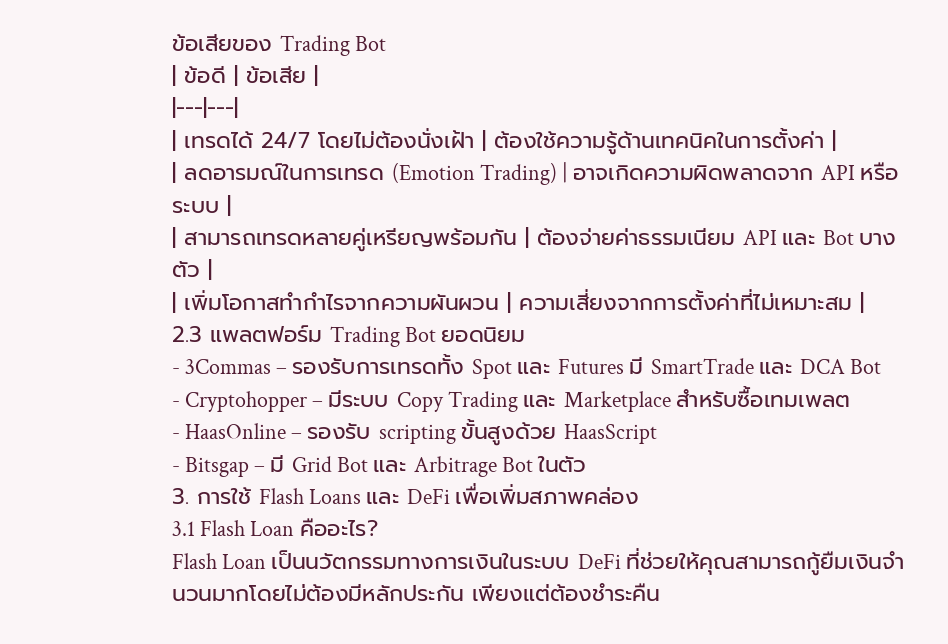ข้อเสียของ Trading Bot
| ข้อดี | ข้อเสีย |
|---|---|
| เทรดได้ 24/7 โดยไม่ต้องนั่งเฝ้า | ต้องใช้ความรู้ด้านเทคนิคในการตั้งค่า |
| ลดอารมณ์ในการเทรด (Emotion Trading) | อาจเกิดความผิดพลาดจาก API หรือระบบ |
| สามารถเทรดหลายคู่เหรียญพร้อมกัน | ต้องจ่ายค่าธรรมเนียม API และ Bot บางตัว |
| เพิ่มโอกาสทำกำไรจากความผันผวน | ความเสี่ยงจากการตั้งค่าที่ไม่เหมาะสม |
2.3 แพลตฟอร์ม Trading Bot ยอดนิยม
- 3Commas – รองรับการเทรดทั้ง Spot และ Futures มี SmartTrade และ DCA Bot
- Cryptohopper – มีระบบ Copy Trading และ Marketplace สำหรับซื้อเทมเพลต
- HaasOnline – รองรับ scripting ขั้นสูงด้วย HaasScript
- Bitsgap – มี Grid Bot และ Arbitrage Bot ในตัว
3. การใช้ Flash Loans และ DeFi เพื่อเพิ่มสภาพคล่อง
3.1 Flash Loan คืออะไร?
Flash Loan เป็นนวัตกรรมทางการเงินในระบบ DeFi ที่ช่วยให้คุณสามารถกู้ยืมเงินจำนวนมากโดยไม่ต้องมีหลักประกัน เพียงแต่ต้องชำระคืน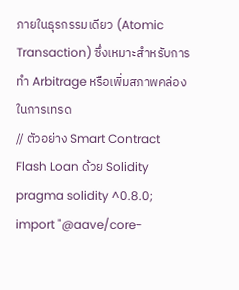ภายในธุรกรรมเดียว (Atomic Transaction) ซึ่งเหมาะสำหรับการทำ Arbitrage หรือเพิ่มสภาพคล่องในการเทรด
// ตัวอย่าง Smart Contract Flash Loan ด้วย Solidity
pragma solidity ^0.8.0;
import "@aave/core-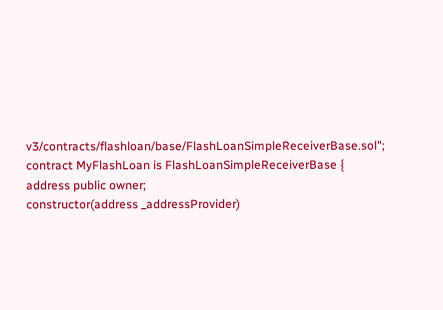v3/contracts/flashloan/base/FlashLoanSimpleReceiverBase.sol";
contract MyFlashLoan is FlashLoanSimpleReceiverBase {
address public owner;
constructor(address _addressProvider)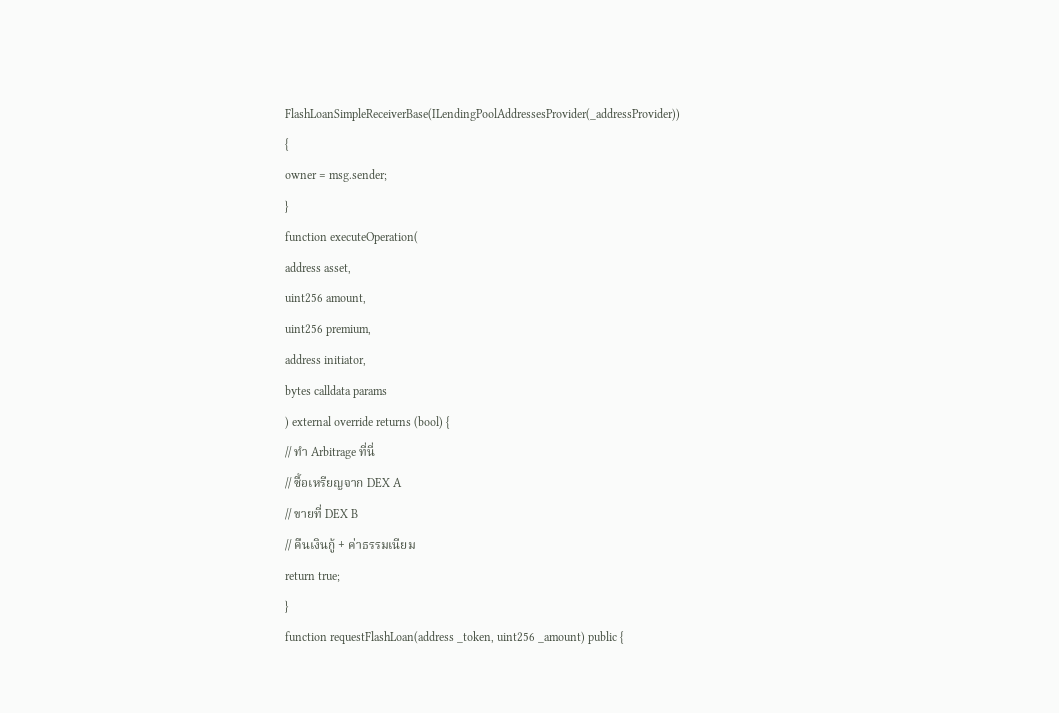FlashLoanSimpleReceiverBase(ILendingPoolAddressesProvider(_addressProvider))
{
owner = msg.sender;
}
function executeOperation(
address asset,
uint256 amount,
uint256 premium,
address initiator,
bytes calldata params
) external override returns (bool) {
// ทำ Arbitrage ที่นี่
// ซื้อเหรียญจาก DEX A
// ขายที่ DEX B
// คืนเงินกู้ + ค่าธรรมเนียม
return true;
}
function requestFlashLoan(address _token, uint256 _amount) public {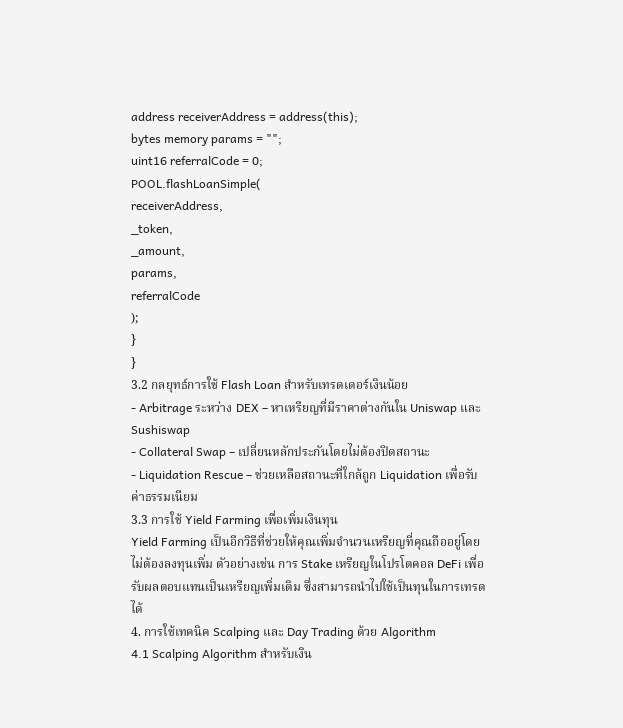address receiverAddress = address(this);
bytes memory params = "";
uint16 referralCode = 0;
POOL.flashLoanSimple(
receiverAddress,
_token,
_amount,
params,
referralCode
);
}
}
3.2 กลยุทธ์การใช้ Flash Loan สำหรับเทรดเดอร์เงินน้อย
- Arbitrage ระหว่าง DEX – หาเหรียญที่มีราคาต่างกันใน Uniswap และ Sushiswap
- Collateral Swap – เปลี่ยนหลักประกันโดยไม่ต้องปิดสถานะ
- Liquidation Rescue – ช่วยเหลือสถานะที่ใกล้ถูก Liquidation เพื่อรับค่าธรรมเนียม
3.3 การใช้ Yield Farming เพื่อเพิ่มเงินทุน
Yield Farming เป็นอีกวิธีที่ช่วยให้คุณเพิ่มจำนวนเหรียญที่คุณถืออยู่โดยไม่ต้องลงทุนเพิ่ม ตัวอย่างเช่น การ Stake เหรียญในโปรโตคอล DeFi เพื่อรับผลตอบแทนเป็นเหรียญเพิ่มเติม ซึ่งสามารถนำไปใช้เป็นทุนในการเทรดได้
4. การใช้เทคนิค Scalping และ Day Trading ด้วย Algorithm
4.1 Scalping Algorithm สำหรับเงิน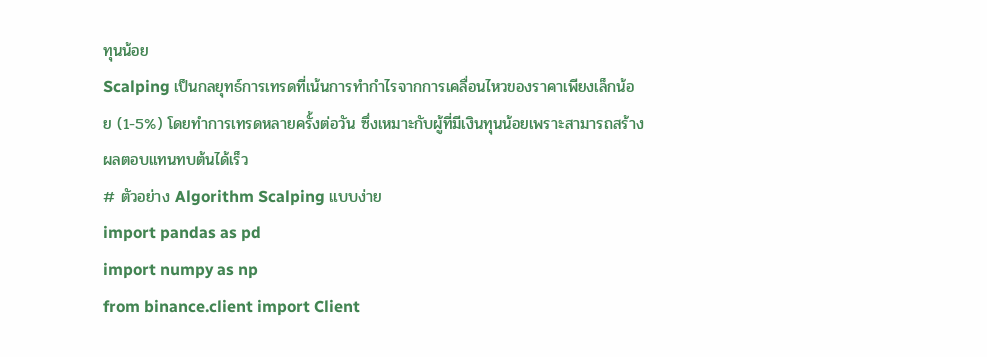ทุนน้อย
Scalping เป็นกลยุทธ์การเทรดที่เน้นการทำกำไรจากการเคลื่อนไหวของราคาเพียงเล็กน้อย (1-5%) โดยทำการเทรดหลายครั้งต่อวัน ซึ่งเหมาะกับผู้ที่มีเงินทุนน้อยเพราะสามารถสร้างผลตอบแทนทบต้นได้เร็ว
# ตัวอย่าง Algorithm Scalping แบบง่าย
import pandas as pd
import numpy as np
from binance.client import Client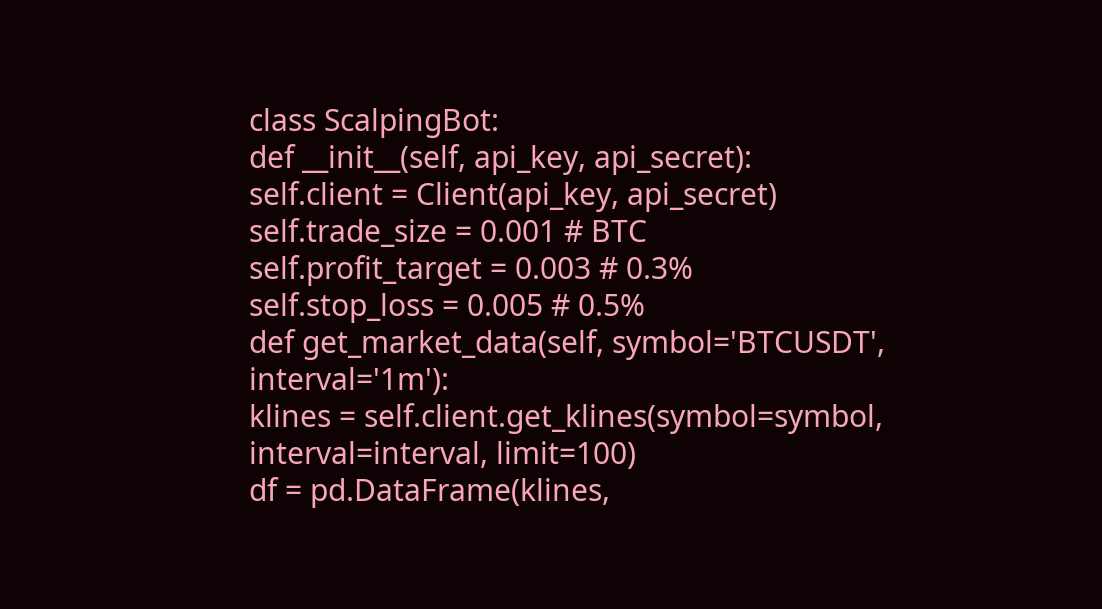class ScalpingBot:
def __init__(self, api_key, api_secret):
self.client = Client(api_key, api_secret)
self.trade_size = 0.001 # BTC
self.profit_target = 0.003 # 0.3%
self.stop_loss = 0.005 # 0.5%
def get_market_data(self, symbol='BTCUSDT', interval='1m'):
klines = self.client.get_klines(symbol=symbol, interval=interval, limit=100)
df = pd.DataFrame(klines,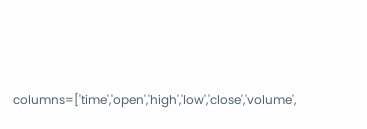columns=['time','open','high','low','close','volume',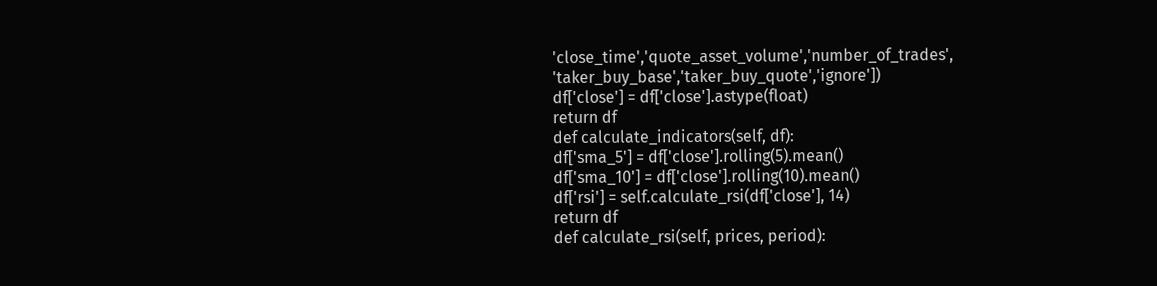'close_time','quote_asset_volume','number_of_trades',
'taker_buy_base','taker_buy_quote','ignore'])
df['close'] = df['close'].astype(float)
return df
def calculate_indicators(self, df):
df['sma_5'] = df['close'].rolling(5).mean()
df['sma_10'] = df['close'].rolling(10).mean()
df['rsi'] = self.calculate_rsi(df['close'], 14)
return df
def calculate_rsi(self, prices, period):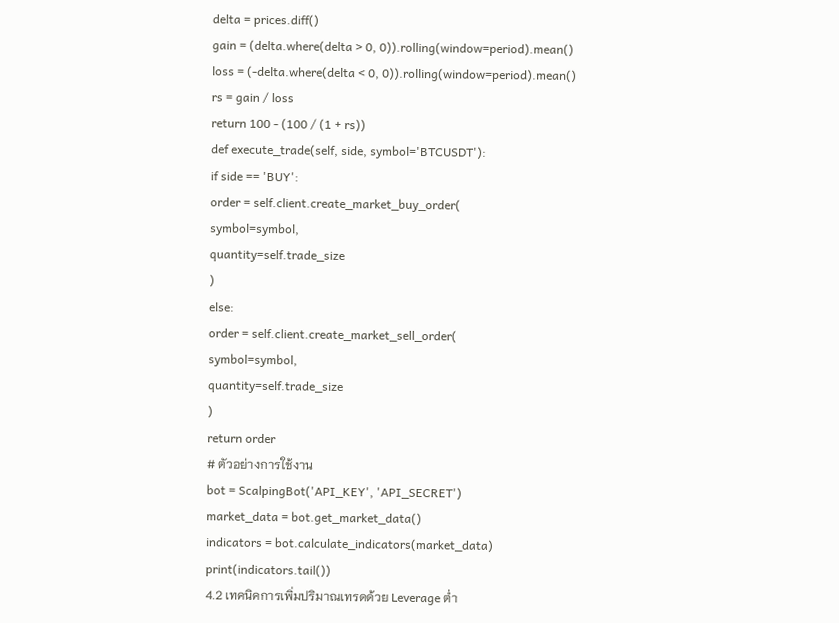delta = prices.diff()
gain = (delta.where(delta > 0, 0)).rolling(window=period).mean()
loss = (-delta.where(delta < 0, 0)).rolling(window=period).mean()
rs = gain / loss
return 100 - (100 / (1 + rs))
def execute_trade(self, side, symbol='BTCUSDT'):
if side == 'BUY':
order = self.client.create_market_buy_order(
symbol=symbol,
quantity=self.trade_size
)
else:
order = self.client.create_market_sell_order(
symbol=symbol,
quantity=self.trade_size
)
return order
# ตัวอย่างการใช้งาน
bot = ScalpingBot('API_KEY', 'API_SECRET')
market_data = bot.get_market_data()
indicators = bot.calculate_indicators(market_data)
print(indicators.tail())
4.2 เทคนิคการเพิ่มปริมาณเทรดด้วย Leverage ต่ำ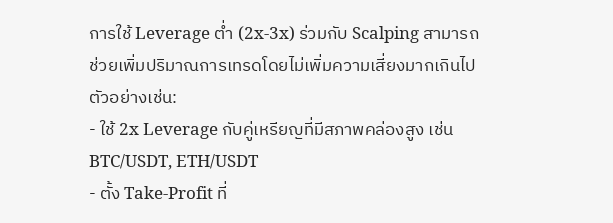การใช้ Leverage ต่ำ (2x-3x) ร่วมกับ Scalping สามารถช่วยเพิ่มปริมาณการเทรดโดยไม่เพิ่มความเสี่ยงมากเกินไป ตัวอย่างเช่น:
- ใช้ 2x Leverage กับคู่เหรียญที่มีสภาพคล่องสูง เช่น BTC/USDT, ETH/USDT
- ตั้ง Take-Profit ที่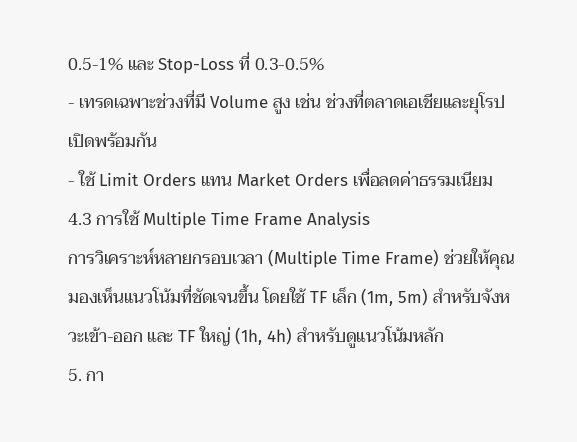0.5-1% และ Stop-Loss ที่ 0.3-0.5%
- เทรดเฉพาะช่วงที่มี Volume สูง เช่น ช่วงที่ตลาดเอเชียและยุโรปเปิดพร้อมกัน
- ใช้ Limit Orders แทน Market Orders เพื่อลดค่าธรรมเนียม
4.3 การใช้ Multiple Time Frame Analysis
การวิเคราะห์หลายกรอบเวลา (Multiple Time Frame) ช่วยให้คุณมองเห็นแนวโน้มที่ชัดเจนขึ้น โดยใช้ TF เล็ก (1m, 5m) สำหรับจังหวะเข้า-ออก และ TF ใหญ่ (1h, 4h) สำหรับดูแนวโน้มหลัก
5. กา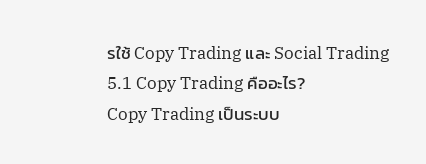รใช้ Copy Trading และ Social Trading
5.1 Copy Trading คืออะไร?
Copy Trading เป็นระบบ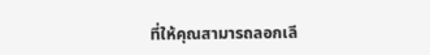ที่ให้คุณสามารถลอกเลี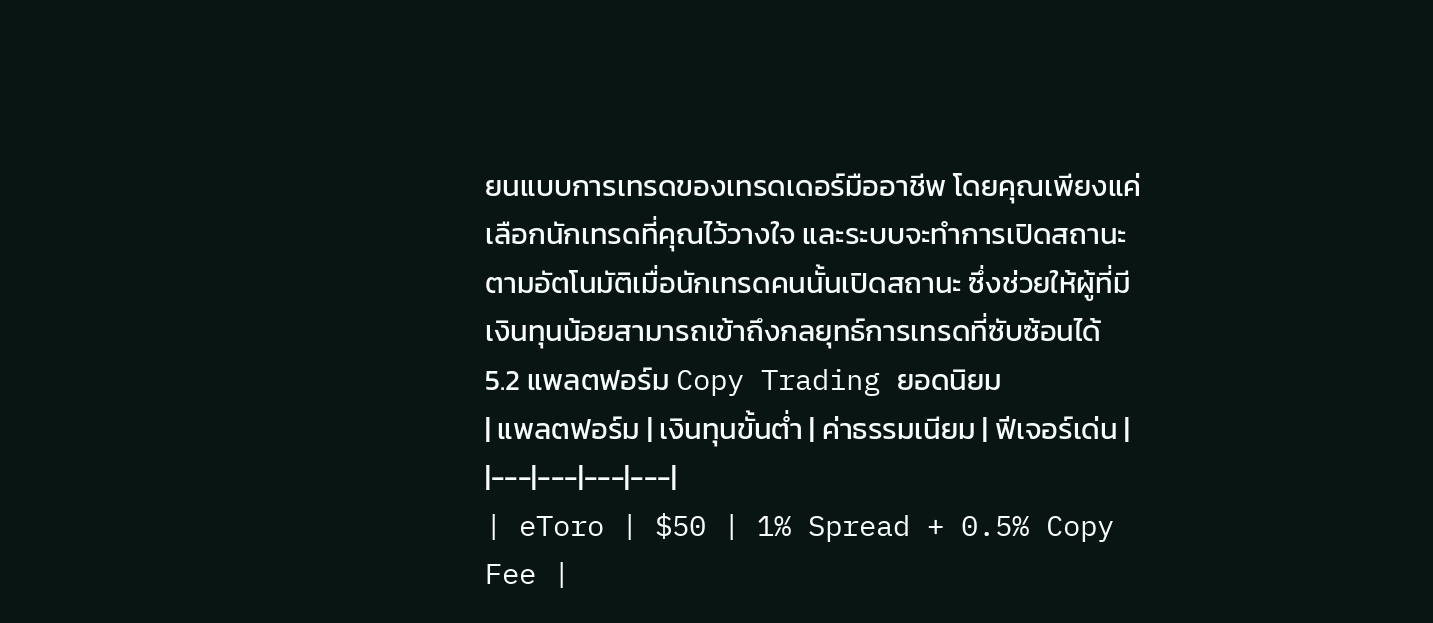ยนแบบการเทรดของเทรดเดอร์มืออาชีพ โดยคุณเพียงแค่เลือกนักเทรดที่คุณไว้วางใจ และระบบจะทำการเปิดสถานะตามอัตโนมัติเมื่อนักเทรดคนนั้นเปิดสถานะ ซึ่งช่วยให้ผู้ที่มีเงินทุนน้อยสามารถเข้าถึงกลยุทธ์การเทรดที่ซับซ้อนได้
5.2 แพลตฟอร์ม Copy Trading ยอดนิยม
| แพลตฟอร์ม | เงินทุนขั้นต่ำ | ค่าธรรมเนียม | ฟีเจอร์เด่น |
|---|---|---|---|
| eToro | $50 | 1% Spread + 0.5% Copy Fee |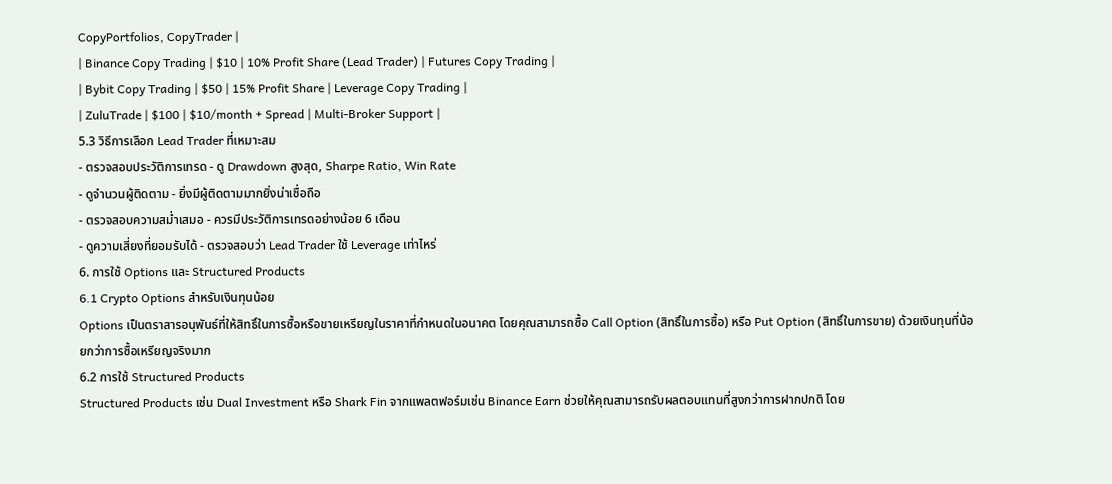CopyPortfolios, CopyTrader |
| Binance Copy Trading | $10 | 10% Profit Share (Lead Trader) | Futures Copy Trading |
| Bybit Copy Trading | $50 | 15% Profit Share | Leverage Copy Trading |
| ZuluTrade | $100 | $10/month + Spread | Multi-Broker Support |
5.3 วิธีการเลือก Lead Trader ที่เหมาะสม
- ตรวจสอบประวัติการเทรด - ดู Drawdown สูงสุด, Sharpe Ratio, Win Rate
- ดูจำนวนผู้ติดตาม - ยิ่งมีผู้ติดตามมากยิ่งน่าเชื่อถือ
- ตรวจสอบความสม่ำเสมอ - ควรมีประวัติการเทรดอย่างน้อย 6 เดือน
- ดูความเสี่ยงที่ยอมรับได้ - ตรวจสอบว่า Lead Trader ใช้ Leverage เท่าไหร่
6. การใช้ Options และ Structured Products
6.1 Crypto Options สำหรับเงินทุนน้อย
Options เป็นตราสารอนุพันธ์ที่ให้สิทธิ์ในการซื้อหรือขายเหรียญในราคาที่กำหนดในอนาคต โดยคุณสามารถซื้อ Call Option (สิทธิ์ในการซื้อ) หรือ Put Option (สิทธิ์ในการขาย) ด้วยเงินทุนที่น้อยกว่าการซื้อเหรียญจริงมาก
6.2 การใช้ Structured Products
Structured Products เช่น Dual Investment หรือ Shark Fin จากแพลตฟอร์มเช่น Binance Earn ช่วยให้คุณสามารถรับผลตอบแทนที่สูงกว่าการฝากปกติ โดย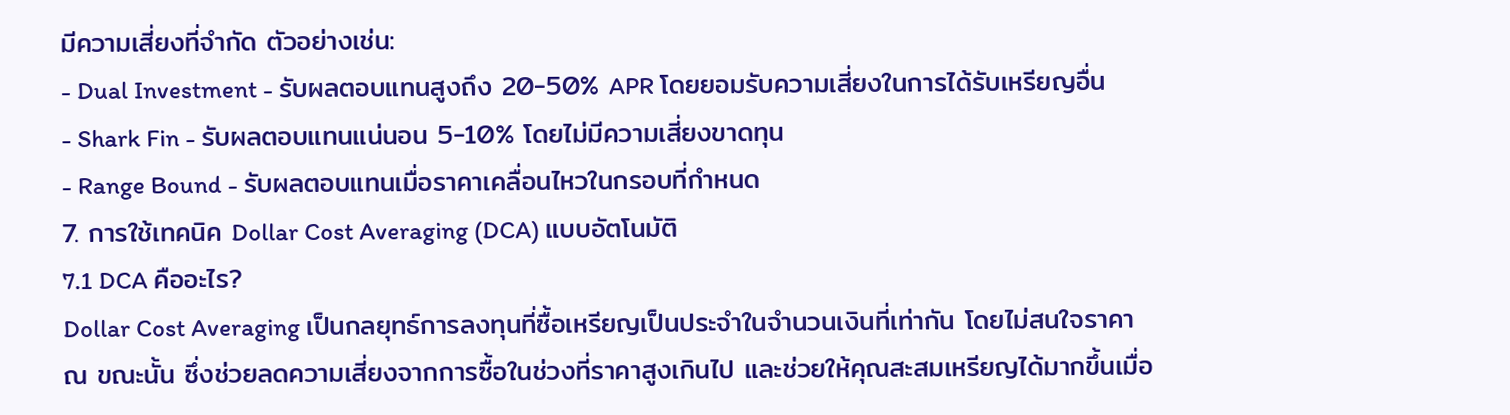มีความเสี่ยงที่จำกัด ตัวอย่างเช่น:
- Dual Investment - รับผลตอบแทนสูงถึง 20-50% APR โดยยอมรับความเสี่ยงในการได้รับเหรียญอื่น
- Shark Fin - รับผลตอบแทนแน่นอน 5-10% โดยไม่มีความเสี่ยงขาดทุน
- Range Bound - รับผลตอบแทนเมื่อราคาเคลื่อนไหวในกรอบที่กำหนด
7. การใช้เทคนิค Dollar Cost Averaging (DCA) แบบอัตโนมัติ
7.1 DCA คืออะไร?
Dollar Cost Averaging เป็นกลยุทธ์การลงทุนที่ซื้อเหรียญเป็นประจำในจำนวนเงินที่เท่ากัน โดยไม่สนใจราคา ณ ขณะนั้น ซึ่งช่วยลดความเสี่ยงจากการซื้อในช่วงที่ราคาสูงเกินไป และช่วยให้คุณสะสมเหรียญได้มากขึ้นเมื่อ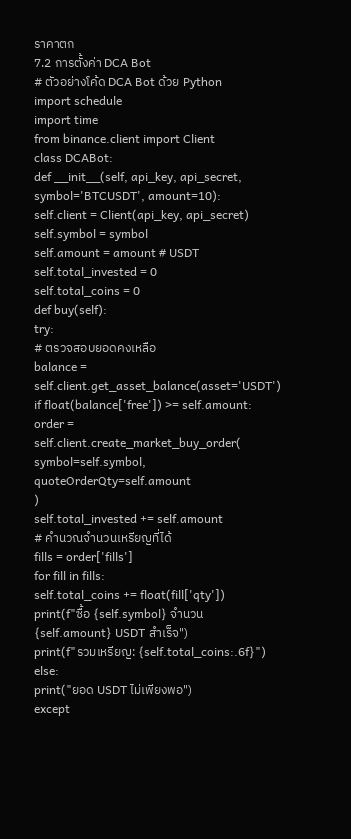ราคาตก
7.2 การตั้งค่า DCA Bot
# ตัวอย่างโค้ด DCA Bot ด้วย Python
import schedule
import time
from binance.client import Client
class DCABot:
def __init__(self, api_key, api_secret, symbol='BTCUSDT', amount=10):
self.client = Client(api_key, api_secret)
self.symbol = symbol
self.amount = amount # USDT
self.total_invested = 0
self.total_coins = 0
def buy(self):
try:
# ตรวจสอบยอดคงเหลือ
balance = self.client.get_asset_balance(asset='USDT')
if float(balance['free']) >= self.amount:
order = self.client.create_market_buy_order(
symbol=self.symbol,
quoteOrderQty=self.amount
)
self.total_invested += self.amount
# คำนวณจำนวนเหรียญที่ได้
fills = order['fills']
for fill in fills:
self.total_coins += float(fill['qty'])
print(f"ซื้อ {self.symbol} จำนวน {self.amount} USDT สำเร็จ")
print(f"รวมเหรียญ: {self.total_coins:.6f}")
else:
print("ยอด USDT ไม่เพียงพอ")
except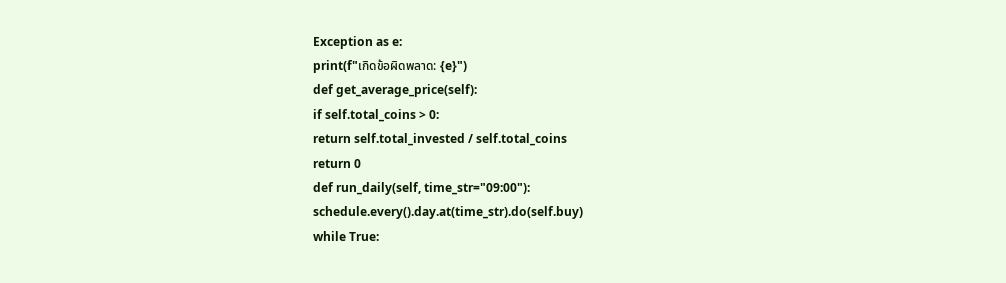Exception as e:
print(f"เกิดข้อผิดพลาด: {e}")
def get_average_price(self):
if self.total_coins > 0:
return self.total_invested / self.total_coins
return 0
def run_daily(self, time_str="09:00"):
schedule.every().day.at(time_str).do(self.buy)
while True: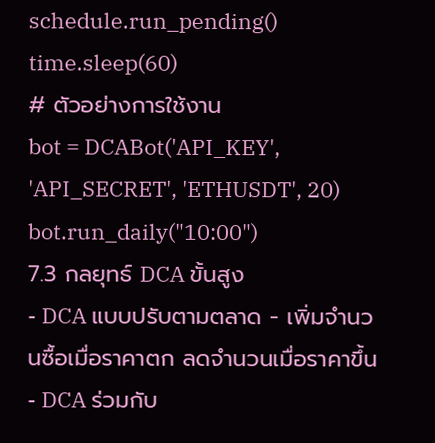schedule.run_pending()
time.sleep(60)
# ตัวอย่างการใช้งาน
bot = DCABot('API_KEY', 'API_SECRET', 'ETHUSDT', 20)
bot.run_daily("10:00")
7.3 กลยุทธ์ DCA ขั้นสูง
- DCA แบบปรับตามตลาด - เพิ่มจำนวนซื้อเมื่อราคาตก ลดจำนวนเมื่อราคาขึ้น
- DCA ร่วมกับ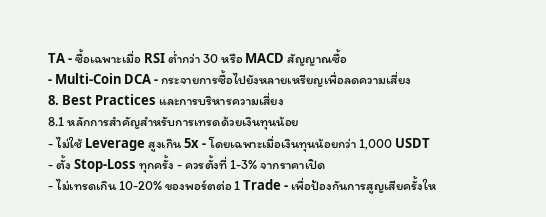TA - ซื้อเฉพาะเมื่อ RSI ต่ำกว่า 30 หรือ MACD สัญญาณซื้อ
- Multi-Coin DCA - กระจายการซื้อไปยังหลายเหรียญเพื่อลดความเสี่ยง
8. Best Practices และการบริหารความเสี่ยง
8.1 หลักการสำคัญสำหรับการเทรดด้วยเงินทุนน้อย
- ไม่ใช้ Leverage สูงเกิน 5x - โดยเฉพาะเมื่อเงินทุนน้อยกว่า 1,000 USDT
- ตั้ง Stop-Loss ทุกครั้ง - ควรตั้งที่ 1-3% จากราคาเปิด
- ไม่เทรดเกิน 10-20% ของพอร์ตต่อ 1 Trade - เพื่อป้องกันการสูญเสียครั้งให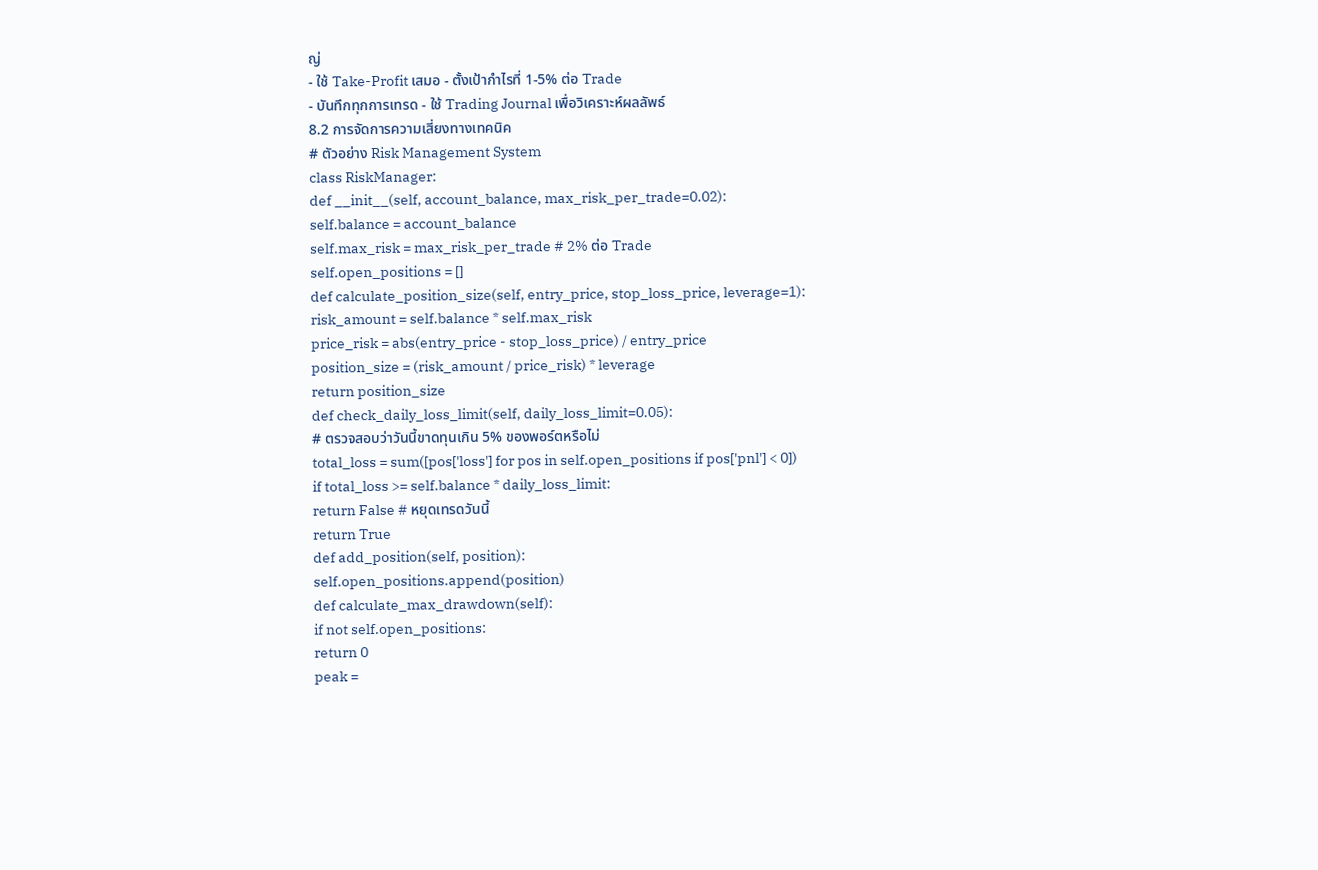ญ่
- ใช้ Take-Profit เสมอ - ตั้งเป้ากำไรที่ 1-5% ต่อ Trade
- บันทึกทุกการเทรด - ใช้ Trading Journal เพื่อวิเคราะห์ผลลัพธ์
8.2 การจัดการความเสี่ยงทางเทคนิค
# ตัวอย่าง Risk Management System
class RiskManager:
def __init__(self, account_balance, max_risk_per_trade=0.02):
self.balance = account_balance
self.max_risk = max_risk_per_trade # 2% ต่อ Trade
self.open_positions = []
def calculate_position_size(self, entry_price, stop_loss_price, leverage=1):
risk_amount = self.balance * self.max_risk
price_risk = abs(entry_price - stop_loss_price) / entry_price
position_size = (risk_amount / price_risk) * leverage
return position_size
def check_daily_loss_limit(self, daily_loss_limit=0.05):
# ตรวจสอบว่าวันนี้ขาดทุนเกิน 5% ของพอร์ตหรือไม่
total_loss = sum([pos['loss'] for pos in self.open_positions if pos['pnl'] < 0])
if total_loss >= self.balance * daily_loss_limit:
return False # หยุดเทรดวันนี้
return True
def add_position(self, position):
self.open_positions.append(position)
def calculate_max_drawdown(self):
if not self.open_positions:
return 0
peak =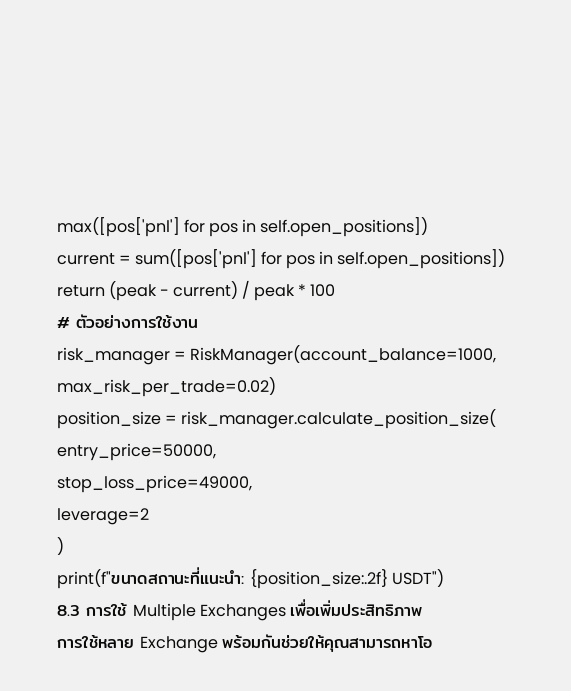max([pos['pnl'] for pos in self.open_positions])
current = sum([pos['pnl'] for pos in self.open_positions])
return (peak - current) / peak * 100
# ตัวอย่างการใช้งาน
risk_manager = RiskManager(account_balance=1000, max_risk_per_trade=0.02)
position_size = risk_manager.calculate_position_size(
entry_price=50000,
stop_loss_price=49000,
leverage=2
)
print(f"ขนาดสถานะที่แนะนำ: {position_size:.2f} USDT")
8.3 การใช้ Multiple Exchanges เพื่อเพิ่มประสิทธิภาพ
การใช้หลาย Exchange พร้อมกันช่วยให้คุณสามารถหาโอ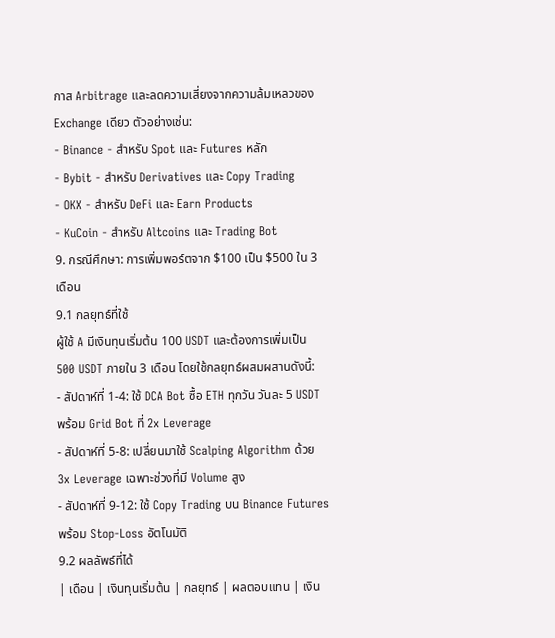กาส Arbitrage และลดความเสี่ยงจากความล้มเหลวของ Exchange เดียว ตัวอย่างเช่น:
- Binance - สำหรับ Spot และ Futures หลัก
- Bybit - สำหรับ Derivatives และ Copy Trading
- OKX - สำหรับ DeFi และ Earn Products
- KuCoin - สำหรับ Altcoins และ Trading Bot
9. กรณีศึกษา: การเพิ่มพอร์ตจาก $100 เป็น $500 ใน 3 เดือน
9.1 กลยุทธ์ที่ใช้
ผู้ใช้ A มีเงินทุนเริ่มต้น 100 USDT และต้องการเพิ่มเป็น 500 USDT ภายใน 3 เดือน โดยใช้กลยุทธ์ผสมผสานดังนี้:
- สัปดาห์ที่ 1-4: ใช้ DCA Bot ซื้อ ETH ทุกวัน วันละ 5 USDT พร้อม Grid Bot ที่ 2x Leverage
- สัปดาห์ที่ 5-8: เปลี่ยนมาใช้ Scalping Algorithm ด้วย 3x Leverage เฉพาะช่วงที่มี Volume สูง
- สัปดาห์ที่ 9-12: ใช้ Copy Trading บน Binance Futures พร้อม Stop-Loss อัตโนมัติ
9.2 ผลลัพธ์ที่ได้
| เดือน | เงินทุนเริ่มต้น | กลยุทธ์ | ผลตอบแทน | เงิน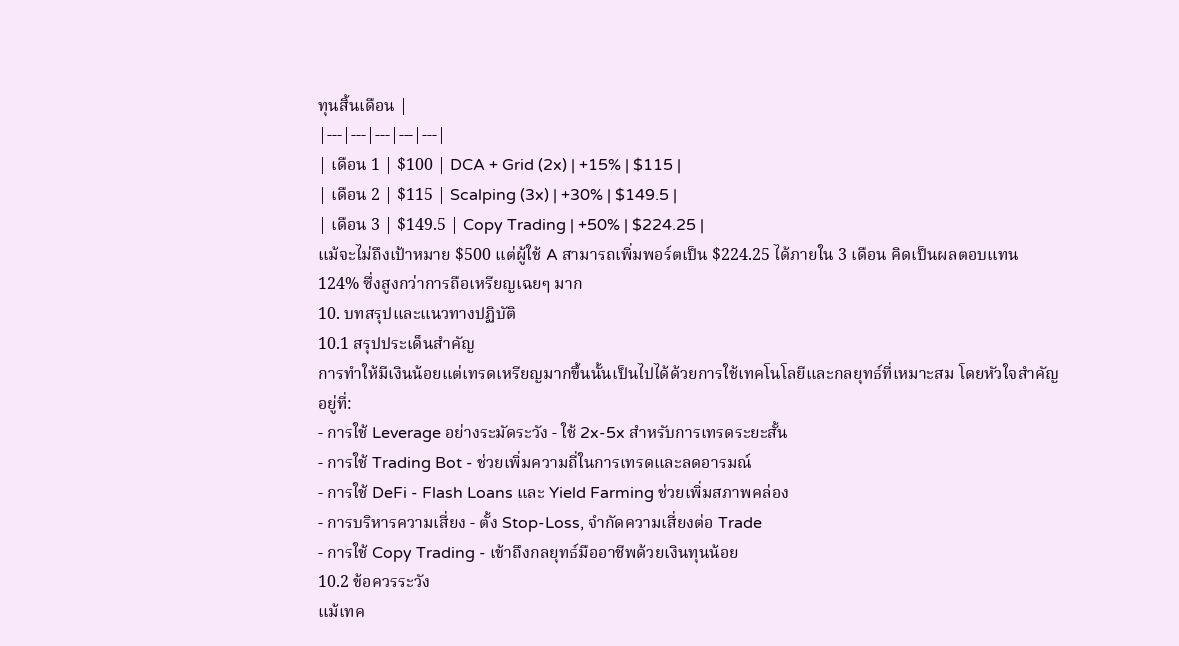ทุนสิ้นเดือน |
|---|---|---|---|---|
| เดือน 1 | $100 | DCA + Grid (2x) | +15% | $115 |
| เดือน 2 | $115 | Scalping (3x) | +30% | $149.5 |
| เดือน 3 | $149.5 | Copy Trading | +50% | $224.25 |
แม้จะไม่ถึงเป้าหมาย $500 แต่ผู้ใช้ A สามารถเพิ่มพอร์ตเป็น $224.25 ได้ภายใน 3 เดือน คิดเป็นผลตอบแทน 124% ซึ่งสูงกว่าการถือเหรียญเฉยๆ มาก
10. บทสรุปและแนวทางปฏิบัติ
10.1 สรุปประเด็นสำคัญ
การทำให้มีเงินน้อยแต่เทรดเหรียญมากขึ้นนั้นเป็นไปได้ด้วยการใช้เทคโนโลยีและกลยุทธ์ที่เหมาะสม โดยหัวใจสำคัญอยู่ที่:
- การใช้ Leverage อย่างระมัดระวัง - ใช้ 2x-5x สำหรับการเทรดระยะสั้น
- การใช้ Trading Bot - ช่วยเพิ่มความถี่ในการเทรดและลดอารมณ์
- การใช้ DeFi - Flash Loans และ Yield Farming ช่วยเพิ่มสภาพคล่อง
- การบริหารความเสี่ยง - ตั้ง Stop-Loss, จำกัดความเสี่ยงต่อ Trade
- การใช้ Copy Trading - เข้าถึงกลยุทธ์มืออาชีพด้วยเงินทุนน้อย
10.2 ข้อควรระวัง
แม้เทค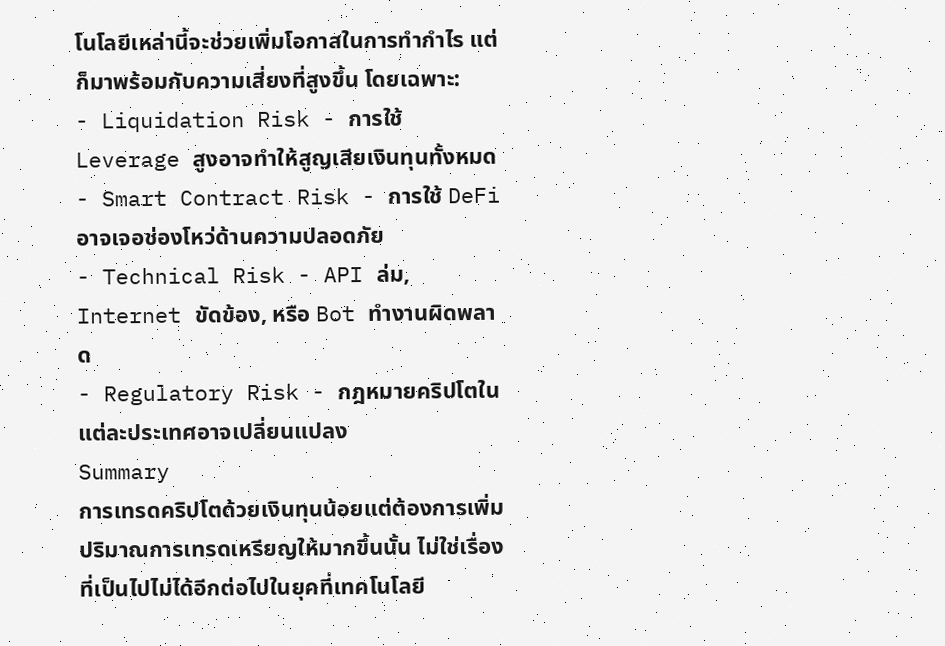โนโลยีเหล่านี้จะช่วยเพิ่มโอกาสในการทำกำไร แต่ก็มาพร้อมกับความเสี่ยงที่สูงขึ้น โดยเฉพาะ:
- Liquidation Risk - การใช้ Leverage สูงอาจทำให้สูญเสียเงินทุนทั้งหมด
- Smart Contract Risk - การใช้ DeFi อาจเจอช่องโหว่ด้านความปลอดภัย
- Technical Risk - API ล่ม, Internet ขัดข้อง, หรือ Bot ทำงานผิดพลาด
- Regulatory Risk - กฎหมายคริปโตในแต่ละประเทศอาจเปลี่ยนแปลง
Summary
การเทรดคริปโตด้วยเงินทุนน้อยแต่ต้องการเพิ่มปริมาณการเทรดเหรียญให้มากขึ้นนั้น ไม่ใช่เรื่องที่เป็นไปไม่ได้อีกต่อไปในยุคที่เทคโนโลยี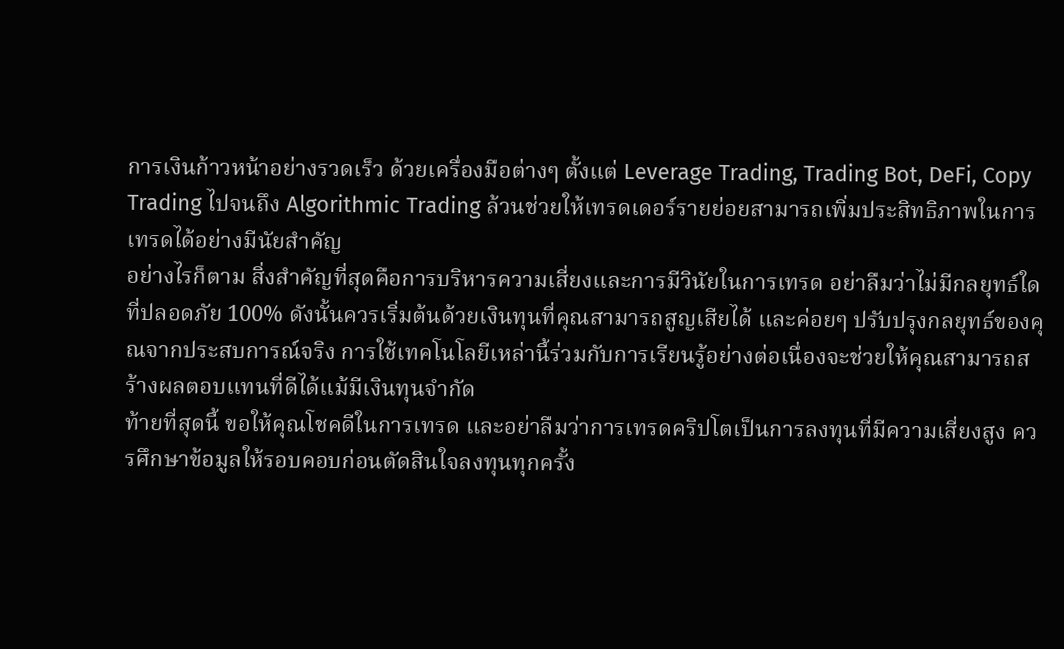การเงินก้าวหน้าอย่างรวดเร็ว ด้วยเครื่องมือต่างๆ ตั้งแต่ Leverage Trading, Trading Bot, DeFi, Copy Trading ไปจนถึง Algorithmic Trading ล้วนช่วยให้เทรดเดอร์รายย่อยสามารถเพิ่มประสิทธิภาพในการเทรดได้อย่างมีนัยสำคัญ
อย่างไรก็ตาม สิ่งสำคัญที่สุดคือการบริหารความเสี่ยงและการมีวินัยในการเทรด อย่าลืมว่าไม่มีกลยุทธ์ใดที่ปลอดภัย 100% ดังนั้นควรเริ่มต้นด้วยเงินทุนที่คุณสามารถสูญเสียได้ และค่อยๆ ปรับปรุงกลยุทธ์ของคุณจากประสบการณ์จริง การใช้เทคโนโลยีเหล่านี้ร่วมกับการเรียนรู้อย่างต่อเนื่องจะช่วยให้คุณสามารถสร้างผลตอบแทนที่ดีได้แม้มีเงินทุนจำกัด
ท้ายที่สุดนี้ ขอให้คุณโชคดีในการเทรด และอย่าลืมว่าการเทรดคริปโตเป็นการลงทุนที่มีความเสี่ยงสูง ควรศึกษาข้อมูลให้รอบคอบก่อนตัดสินใจลงทุนทุกครั้ง